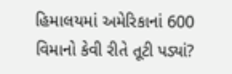હિમાલયમાં અમેરિકાનાં 600 વિમાનો કેવી રીતે તૂટી પડ્યાં?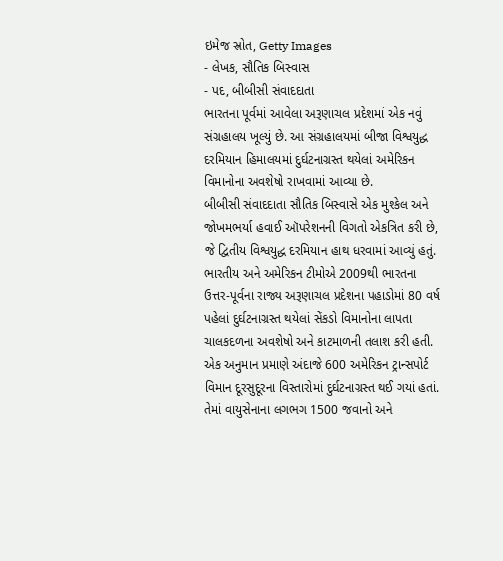ઇમેજ સ્રોત, Getty Images
- લેખક, સૌતિક બિસ્વાસ
- પદ, બીબીસી સંવાદદાતા
ભારતના પૂર્વમાં આવેલા અરૂણાચલ પ્રદેશમાં એક નવું સંગ્રહાલય ખૂલ્યું છે. આ સંગ્રહાલયમાં બીજા વિશ્વયુદ્ધ દરમિયાન હિમાલયમાં દુર્ઘટનાગ્રસ્ત થયેલાં અમેરિકન વિમાનોના અવશેષો રાખવામાં આવ્યા છે.
બીબીસી સંવાદદાતા સૌતિક બિસ્વાસે એક મુશ્કેલ અને જોખમભર્યા હવાઈ ઑપરેશનની વિગતો એકત્રિત કરી છે, જે દ્વિતીય વિશ્વયુદ્ધ દરમિયાન હાથ ધરવામાં આવ્યું હતું.
ભારતીય અને અમેરિકન ટીમોએ 2009થી ભારતના ઉત્તર-પૂર્વના રાજ્ય અરૂણાચલ પ્રદેશના પહાડોમાં 80 વર્ષ પહેલાં દુર્ઘટનાગ્રસ્ત થયેલાં સેંકડો વિમાનોના લાપતા ચાલકદળના અવશેષો અને કાટમાળની તલાશ કરી હતી.
એક અનુમાન પ્રમાણે અંદાજે 600 અમેરિકન ટ્રાન્સપોર્ટ વિમાન દૂરસુદૂરના વિસ્તારોમાં દુર્ઘટનાગ્રસ્ત થઈ ગયાં હતાં. તેમાં વાયુસેનાના લગભગ 1500 જવાનો અને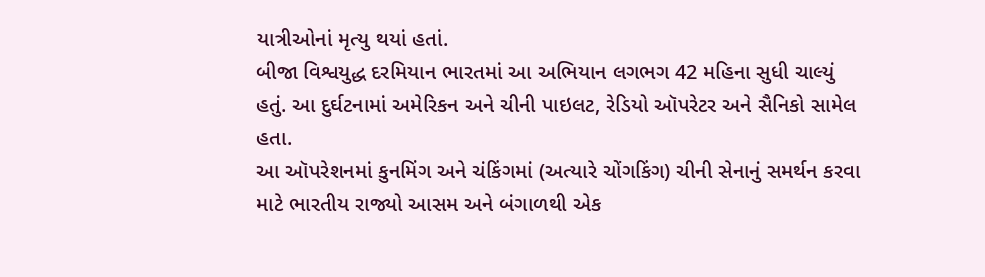યાત્રીઓનાં મૃત્યુ થયાં હતાં.
બીજા વિશ્વયુદ્ધ દરમિયાન ભારતમાં આ અભિયાન લગભગ 42 મહિના સુધી ચાલ્યું હતું. આ દુર્ઘટનામાં અમેરિકન અને ચીની પાઇલટ, રેડિયો ઑપરેટર અને સૈનિકો સામેલ હતા.
આ ઑપરેશનમાં કુનમિંગ અને ચંકિંગમાં (અત્યારે ચોંગકિંગ) ચીની સેનાનું સમર્થન કરવા માટે ભારતીય રાજ્યો આસમ અને બંગાળથી એક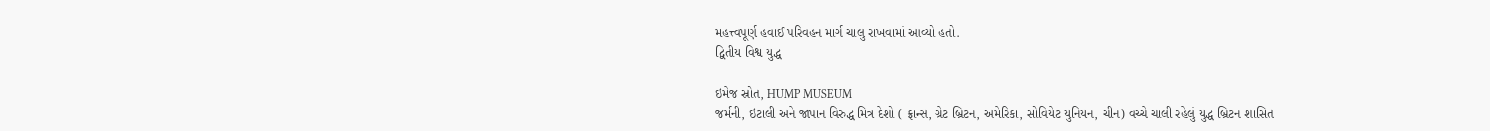મહત્ત્વપૂર્ણ હવાઈ પરિવહન માર્ગ ચાલુ રાખવામાં આવ્યો હતો.
દ્વિતીય વિશ્વ યુદ્ધ

ઇમેજ સ્રોત, HUMP MUSEUM
જર્મની, ઇટાલી અને જાપાન વિરુદ્ધ મિત્ર દેશો ( ફ્રાન્સ, ગ્રેટ બ્રિટન, અમેરિકા, સોવિયેટ યુનિયન, ચીન) વચ્ચે ચાલી રહેલું યુદ્ધ બ્રિટન શાસિત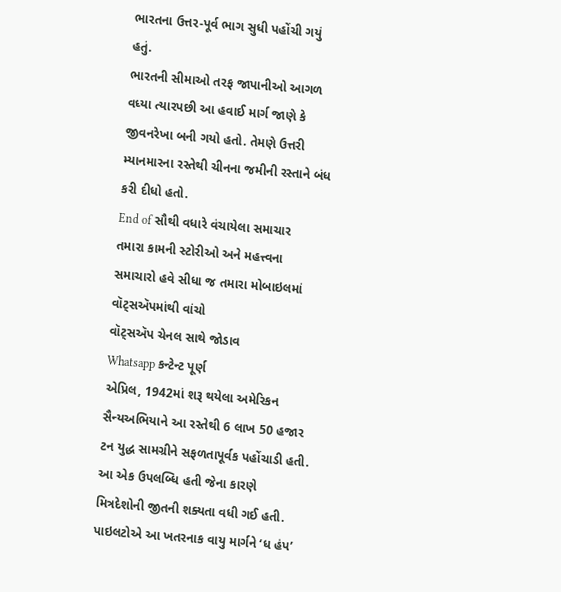ભારતના ઉત્તર-પૂર્વ ભાગ સુધી પહોંચી ગયું હતું.
ભારતની સીમાઓ તરફ જાપાનીઓ આગળ વધ્યા ત્યારપછી આ હવાઈ માર્ગ જાણે કે જીવનરેખા બની ગયો હતો. તેમણે ઉત્તરી મ્યાનમારના રસ્તેથી ચીનના જમીની રસ્તાને બંધ કરી દીધો હતો.
End of સૌથી વધારે વંચાયેલા સમાચાર
તમારા કામની સ્ટોરીઓ અને મહત્ત્વના સમાચારો હવે સીધા જ તમારા મોબાઇલમાં વૉટ્સઍપમાંથી વાંચો
વૉટ્સઍપ ચેનલ સાથે જોડાવ
Whatsapp કન્ટેન્ટ પૂર્ણ
એપ્રિલ, 1942માં શરૂ થયેલા અમેરિકન સૈન્યઅભિયાને આ રસ્તેથી 6 લાખ 50 હજાર ટન યુદ્ધ સામગ્રીને સફળતાપૂર્વક પહોંચાડી હતી. આ એક ઉપલબ્ધિ હતી જેના કારણે મિત્રદેશોની જીતની શક્યતા વધી ગઈ હતી.
પાઇલટોએ આ ખતરનાક વાયુ માર્ગને ‘ધ હંપ’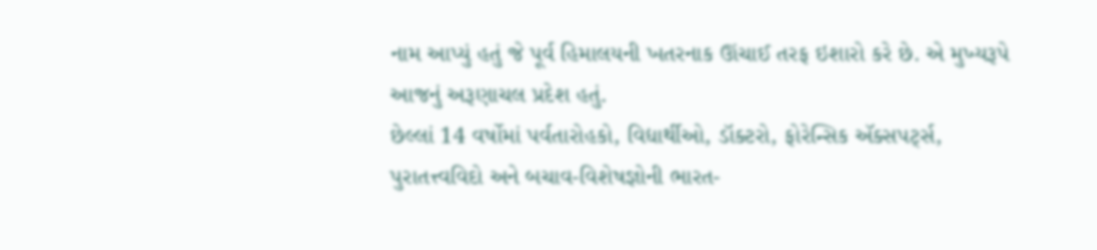નામ આપ્યું હતું જે પૂર્વ હિમાલયની ખતરનાક ઊંચાઈ તરફ ઇશારો કરે છે. એ મુખ્યરૂપે આજનું અરૂણાચલ પ્રદેશ હતું.
છેલ્લાં 14 વર્ષોમાં પર્વતારોહકો, વિદ્યાર્થીઓ, ડૉક્ટરો, ફોરેન્સિક ઍક્સપર્ટ્સ, પુરાતત્ત્વવિદો અને બચાવ-વિશેષજ્ઞોની ભારત-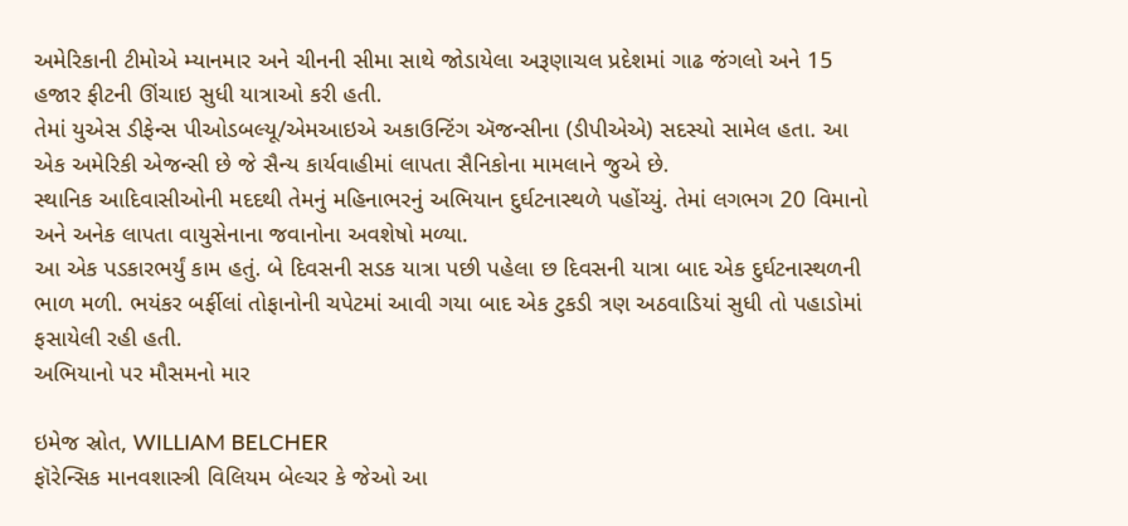અમેરિકાની ટીમોએ મ્યાનમાર અને ચીનની સીમા સાથે જોડાયેલા અરૂણાચલ પ્રદેશમાં ગાઢ જંગલો અને 15 હજાર ફીટની ઊંચાઇ સુધી યાત્રાઓ કરી હતી.
તેમાં યુએસ ડીફેન્સ પીઓડબલ્યૂ/એમઆઇએ અકાઉન્ટિંગ ઍજન્સીના (ડીપીએએ) સદસ્યો સામેલ હતા. આ એક અમેરિકી એજન્સી છે જે સૈન્ય કાર્યવાહીમાં લાપતા સૈનિકોના મામલાને જુએ છે.
સ્થાનિક આદિવાસીઓની મદદથી તેમનું મહિનાભરનું અભિયાન દુર્ઘટનાસ્થળે પહોંચ્યું. તેમાં લગભગ 20 વિમાનો અને અનેક લાપતા વાયુસેનાના જવાનોના અવશેષો મળ્યા.
આ એક પડકારભર્યું કામ હતું. બે દિવસની સડક યાત્રા પછી પહેલા છ દિવસની યાત્રા બાદ એક દુર્ઘટનાસ્થળની ભાળ મળી. ભયંકર બર્ફીલાં તોફાનોની ચપેટમાં આવી ગયા બાદ એક ટુકડી ત્રણ અઠવાડિયાં સુધી તો પહાડોમાં ફસાયેલી રહી હતી.
અભિયાનો પર મૌસમનો માર

ઇમેજ સ્રોત, WILLIAM BELCHER
ફૉરેન્સિક માનવશાસ્ત્રી વિલિયમ બેલ્ચર કે જેઓ આ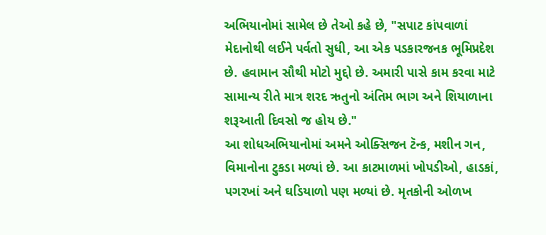અભિયાનોમાં સામેલ છે તેઓ કહે છે, "સપાટ કાંપવાળાં મેદાનોથી લઈને પર્વતો સુધી, આ એક પડકારજનક ભૂમિપ્રદેશ છે. હવામાન સૌથી મોટો મુદ્દો છે. અમારી પાસે કામ કરવા માટે સામાન્ય રીતે માત્ર શરદ ઋતુનો અંતિમ ભાગ અને શિયાળાના શરૂઆતી દિવસો જ હોય છે."
આ શોધઅભિયાનોમાં અમને ઓક્સિજન ટૅન્ક, મશીન ગન, વિમાનોના ટુકડા મળ્યાં છે. આ કાટમાળમાં ખોપડીઓ, હાડકાં, પગરખાં અને ઘડિયાળો પણ મળ્યાં છે. મૃતકોની ઓળખ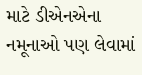માટે ડીએનએના નમૂનાઓ પણ લેવામાં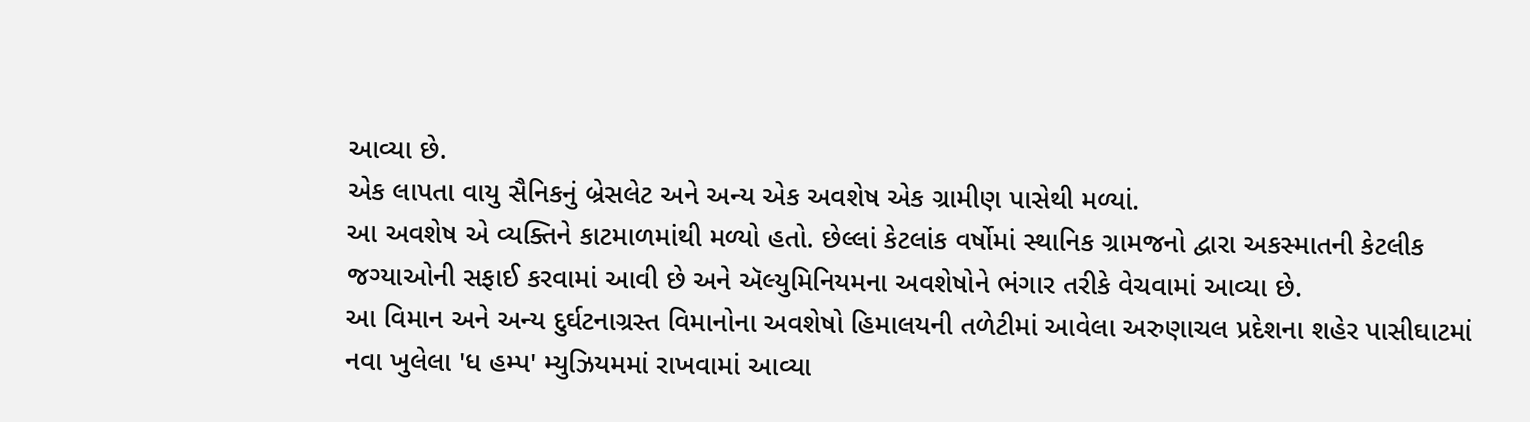આવ્યા છે.
એક લાપતા વાયુ સૈનિકનું બ્રેસલેટ અને અન્ય એક અવશેષ એક ગ્રામીણ પાસેથી મળ્યાં.
આ અવશેષ એ વ્યક્તિને કાટમાળમાંથી મળ્યો હતો. છેલ્લાં કેટલાંક વર્ષોમાં સ્થાનિક ગ્રામજનો દ્વારા અકસ્માતની કેટલીક જગ્યાઓની સફાઈ કરવામાં આવી છે અને ઍલ્યુમિનિયમના અવશેષોને ભંગાર તરીકે વેચવામાં આવ્યા છે.
આ વિમાન અને અન્ય દુર્ઘટનાગ્રસ્ત વિમાનોના અવશેષો હિમાલયની તળેટીમાં આવેલા અરુણાચલ પ્રદેશના શહેર પાસીઘાટમાં નવા ખુલેલા 'ધ હમ્પ' મ્યુઝિયમમાં રાખવામાં આવ્યા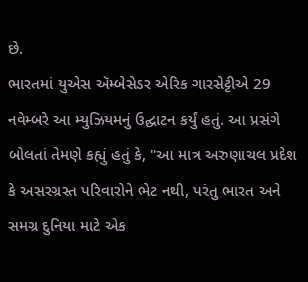છે.
ભારતમાં યુએસ ઍમ્બેસેડર એરિક ગારસેટ્ટીએ 29 નવેમ્બરે આ મ્યુઝિયમનું ઉદ્ઘાટન કર્યું હતું. આ પ્રસંગે બોલતાં તેમણે કહ્યું હતું કે, "આ માત્ર અરુણાચલ પ્રદેશ કે અસરગ્રસ્ત પરિવારોને ભેટ નથી, પરંતુ ભારત અને સમગ્ર દુનિયા માટે એક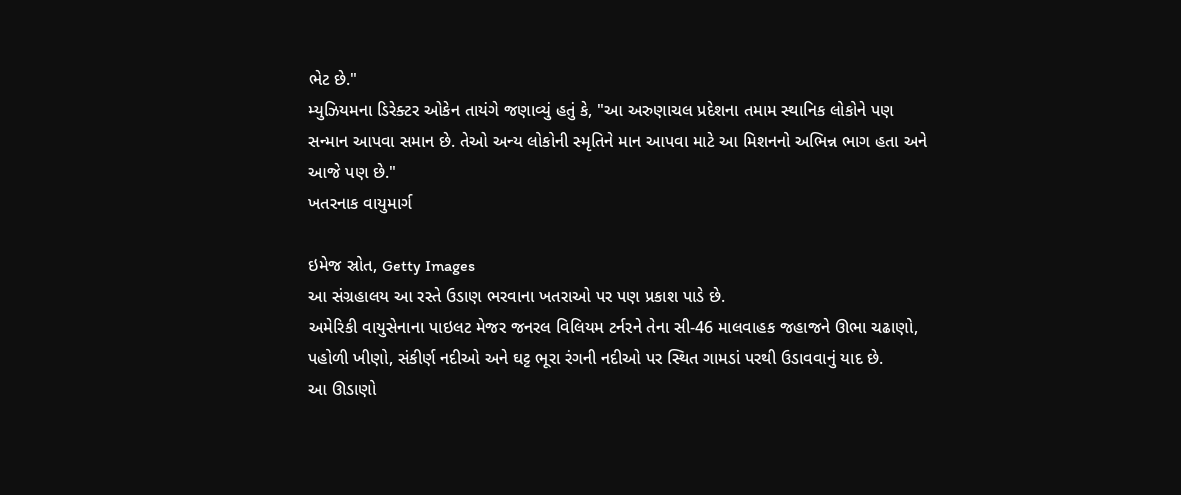ભેટ છે."
મ્યુઝિયમના ડિરેક્ટર ઓકેન તાયંગે જણાવ્યું હતું કે, "આ અરુણાચલ પ્રદેશના તમામ સ્થાનિક લોકોને પણ સન્માન આપવા સમાન છે. તેઓ અન્ય લોકોની સ્મૃતિને માન આપવા માટે આ મિશનનો અભિન્ન ભાગ હતા અને આજે પણ છે."
ખતરનાક વાયુમાર્ગ

ઇમેજ સ્રોત, Getty Images
આ સંગ્રહાલય આ રસ્તે ઉડાણ ભરવાના ખતરાઓ પર પણ પ્રકાશ પાડે છે.
અમેરિકી વાયુસેનાના પાઇલટ મેજર જનરલ વિલિયમ ટર્નરને તેના સી-46 માલવાહક જહાજને ઊભા ચઢાણો, પહોળી ખીણો, સંકીર્ણ નદીઓ અને ઘટ્ટ ભૂરા રંગની નદીઓ પર સ્થિત ગામડાં પરથી ઉડાવવાનું યાદ છે.
આ ઊડાણો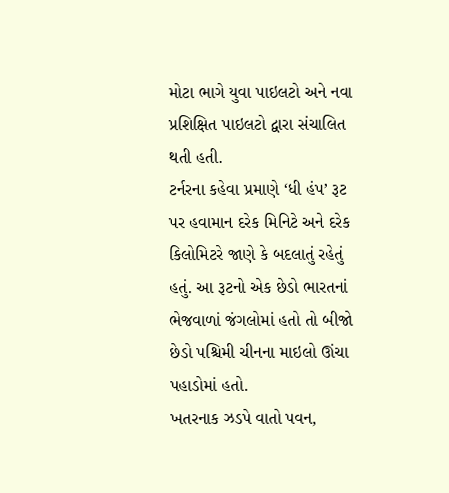મોટા ભાગે યુવા પાઇલટો અને નવા પ્રશિક્ષિત પાઇલટો દ્વારા સંચાલિત થતી હતી.
ટર્નરના કહેવા પ્રમાણે ‘ધી હંપ’ રૂટ પર હવામાન દરેક મિનિટે અને દરેક કિલોમિટરે જાણે કે બદલાતું રહેતું હતું. આ રૂટનો એક છેડો ભારતનાં ભેજવાળાં જંગલોમાં હતો તો બીજો છેડો પશ્ચિમી ચીનના માઇલો ઊંચા પહાડોમાં હતો.
ખતરનાક ઝડપે વાતો પવન,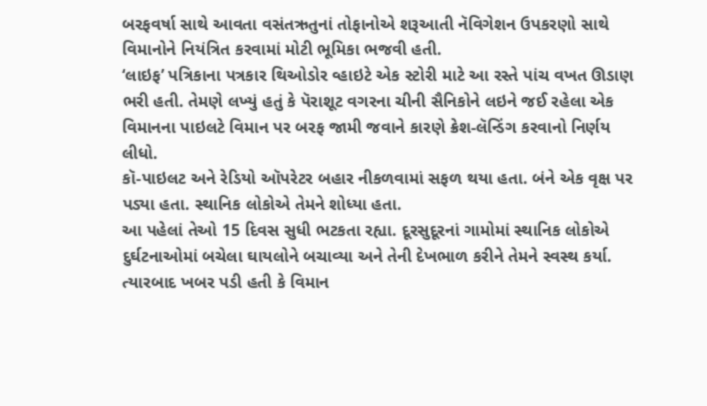બરફવર્ષા સાથે આવતા વસંતઋતુનાં તોફાનોએ શરૂઆતી નૅવિગેશન ઉપકરણો સાથે વિમાનોને નિયંત્રિત કરવામાં મોટી ભૂમિકા ભજવી હતી.
‘લાઇફ’ પત્રિકાના પત્રકાર થિઓડોર વ્હાઇટે એક સ્ટોરી માટે આ રસ્તે પાંચ વખત ઊડાણ ભરી હતી. તેમણે લખ્યું હતું કે પૅરાશૂટ વગરના ચીની સૈનિકોને લઇને જઈ રહેલા એક વિમાનના પાઇલટે વિમાન પર બરફ જામી જવાને કારણે ક્રેશ-લૅન્ડિંગ કરવાનો નિર્ણય લીધો.
કૉ-પાઇલટ અને રેડિયો ઑપરેટર બહાર નીકળવામાં સફળ થયા હતા. બંને એક વૃક્ષ પર પડ્યા હતા. સ્થાનિક લોકોએ તેમને શોધ્યા હતા.
આ પહેલાં તેઓ 15 દિવસ સુધી ભટકતા રહ્યા. દૂરસુદૂરનાં ગામોમાં સ્થાનિક લોકોએ દુર્ઘટનાઓમાં બચેલા ઘાયલોને બચાવ્યા અને તેની દેખભાળ કરીને તેમને સ્વસ્થ કર્યા. ત્યારબાદ ખબર પડી હતી કે વિમાન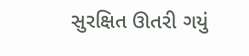સુરક્ષિત ઊતરી ગયું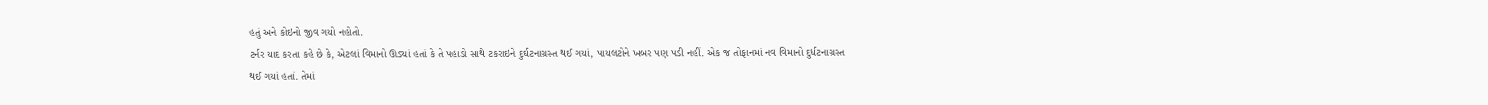હતું અને કોઇનો જીવ ગયો નહોતો.
ટર્નર યાદ કરતા કહે છે કે, એટલાં વિમાનો ઊડ્યાં હતાં કે તે પહાડો સાથે ટકરાઇને દુર્ઘટનાગ્રસ્ત થઈ ગયાં, પાયલટોને ખબર પણ પડી નહીં. એક જ તોફાનમાં નવ વિમાનો દુર્ધટનાગ્રસ્ત થઈ ગયાં હતાં. તેમાં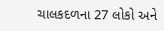ચાલકદળના 27 લોકો અને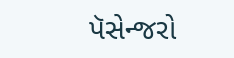પૅસેન્જરો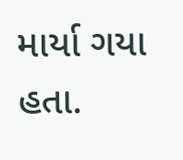માર્યા ગયા હતા.